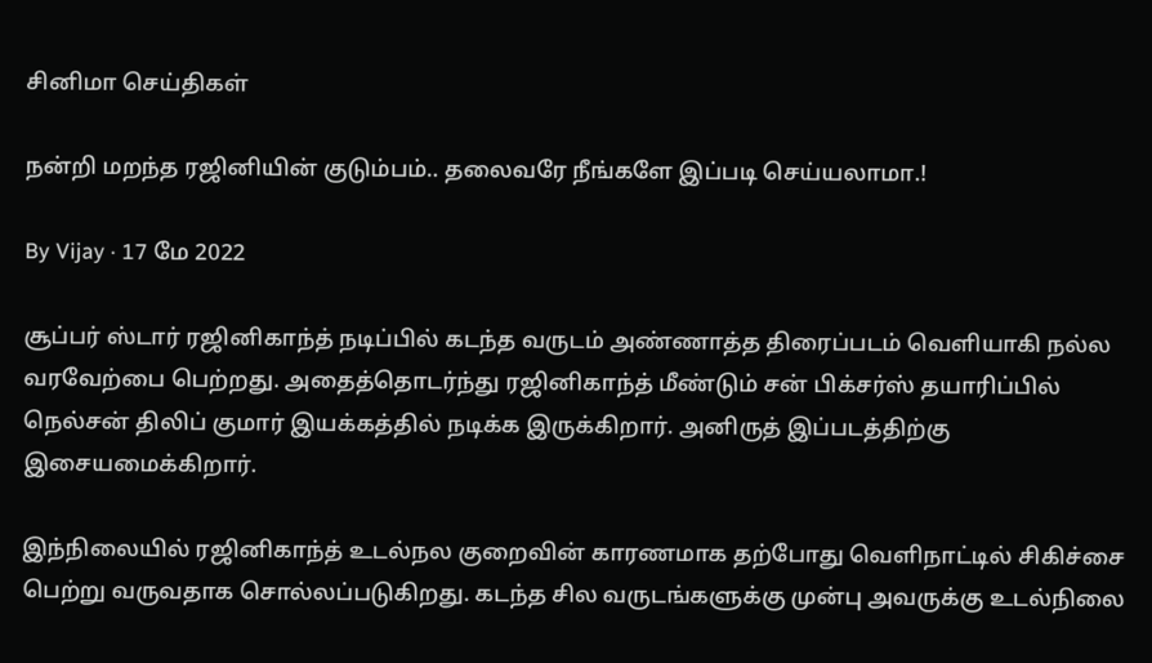சினிமா செய்திகள்

நன்றி மறந்த ரஜினியின் குடும்பம்.. தலைவரே நீங்களே இப்படி செய்யலாமா.!

By Vijay · 17 மே 2022

சூப்பர் ஸ்டார் ரஜினிகாந்த் நடிப்பில் கடந்த வருடம் அண்ணாத்த திரைப்படம் வெளியாகி நல்ல வரவேற்பை பெற்றது. அதைத்தொடர்ந்து ரஜினிகாந்த் மீண்டும் சன் பிக்சர்ஸ் தயாரிப்பில் நெல்சன் திலிப் குமார் இயக்கத்தில் நடிக்க இருக்கிறார். அனிருத் இப்படத்திற்கு இசையமைக்கிறார்.

இந்நிலையில் ரஜினிகாந்த் உடல்நல குறைவின் காரணமாக தற்போது வெளிநாட்டில் சிகிச்சை பெற்று வருவதாக சொல்லப்படுகிறது. கடந்த சில வருடங்களுக்கு முன்பு அவருக்கு உடல்நிலை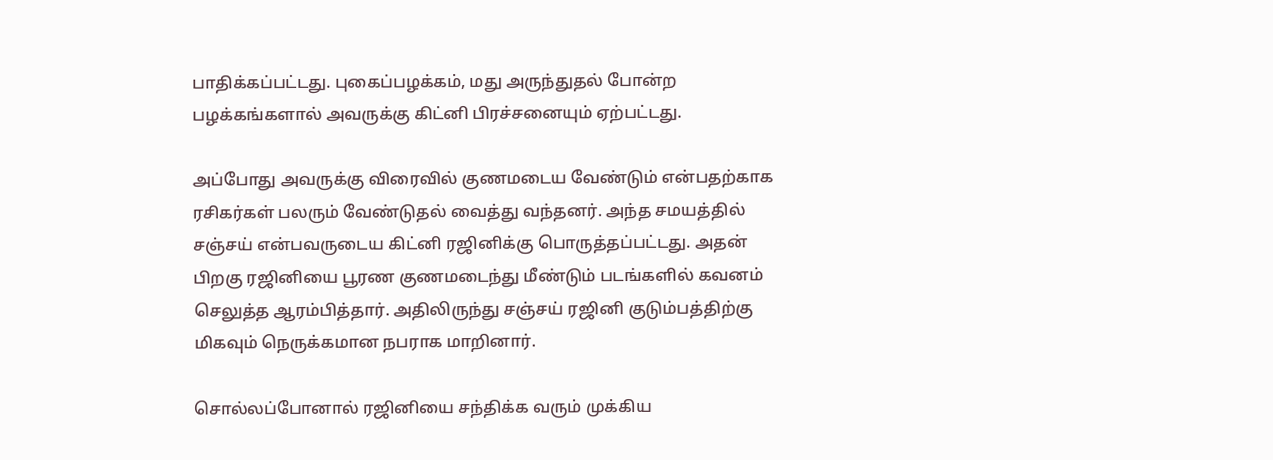பாதிக்கப்பட்டது. புகைப்பழக்கம், மது அருந்துதல் போன்ற பழக்கங்களால் அவருக்கு கிட்னி பிரச்சனையும் ஏற்பட்டது.

அப்போது அவருக்கு விரைவில் குணமடைய வேண்டும் என்பதற்காக ரசிகர்கள் பலரும் வேண்டுதல் வைத்து வந்தனர். அந்த சமயத்தில் சஞ்சய் என்பவருடைய கிட்னி ரஜினிக்கு பொருத்தப்பட்டது. அதன் பிறகு ரஜினியை பூரண குணமடைந்து மீண்டும் படங்களில் கவனம் செலுத்த ஆரம்பித்தார். அதிலிருந்து சஞ்சய் ரஜினி குடும்பத்திற்கு மிகவும் நெருக்கமான நபராக மாறினார்.

சொல்லப்போனால் ரஜினியை சந்திக்க வரும் முக்கிய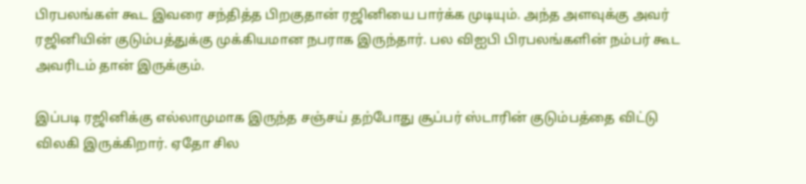பிரபலங்கள் கூட இவரை சந்தித்த பிறகுதான் ரஜினியை பார்க்க முடியும். அந்த அளவுக்கு அவர் ரஜினியின் குடும்பத்துக்கு முக்கியமான நபராக இருந்தார். பல விஐபி பிரபலங்களின் நம்பர் கூட அவரிடம் தான் இருக்கும்.

இப்படி ரஜினிக்கு எல்லாமுமாக இருந்த சஞ்சய் தற்போது சூப்பர் ஸ்டாரின் குடும்பத்தை விட்டு விலகி இருக்கிறார். ஏதோ சில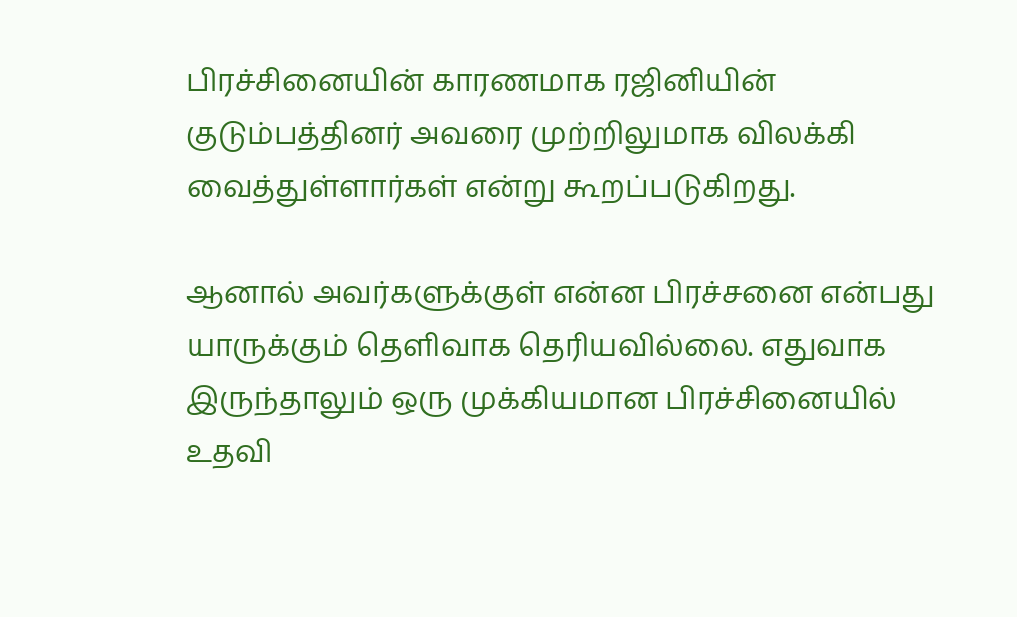பிரச்சினையின் காரணமாக ரஜினியின் குடும்பத்தினர் அவரை முற்றிலுமாக விலக்கி வைத்துள்ளார்கள் என்று கூறப்படுகிறது.

ஆனால் அவர்களுக்குள் என்ன பிரச்சனை என்பது யாருக்கும் தெளிவாக தெரியவில்லை. எதுவாக இருந்தாலும் ஒரு முக்கியமான பிரச்சினையில் உதவி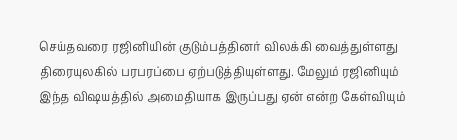செய்தவரை ரஜினியின் குடும்பத்தினர் விலக்கி வைத்துள்ளது திரையுலகில் பரபரப்பை ஏற்படுத்தியுள்ளது. மேலும் ரஜினியும் இந்த விஷயத்தில் அமைதியாக இருப்பது ஏன் என்ற கேள்வியும்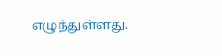எழுந்துள்ளது.